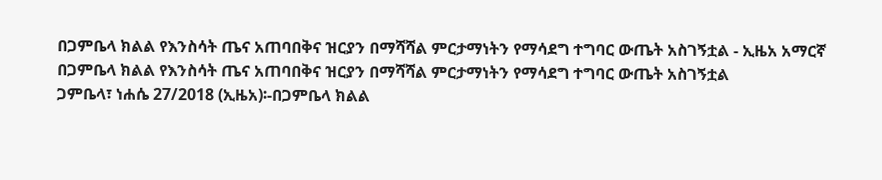በጋምቤላ ክልል የእንስሳት ጤና አጠባበቅና ዝርያን በማሻሻል ምርታማነትን የማሳደግ ተግባር ውጤት አስገኝቷል - ኢዜአ አማርኛ
በጋምቤላ ክልል የእንስሳት ጤና አጠባበቅና ዝርያን በማሻሻል ምርታማነትን የማሳደግ ተግባር ውጤት አስገኝቷል
ጋምቤላ፣ ነሐሴ 27/2018 (ኢዜአ)፡-በጋምቤላ ክልል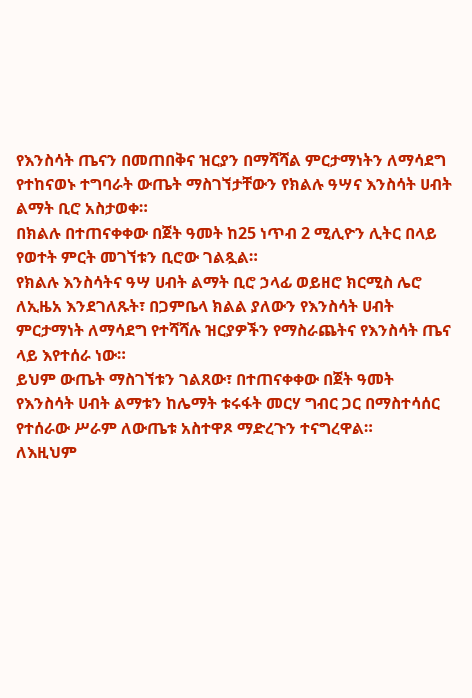የእንስሳት ጤናን በመጠበቅና ዝርያን በማሻሻል ምርታማነትን ለማሳደግ የተከናወኑ ተግባራት ውጤት ማስገኘታቸውን የክልሉ ዓሣና እንስሳት ሀብት ልማት ቢሮ አስታወቀ።
በክልሉ በተጠናቀቀው በጀት ዓመት ከ25 ነጥብ 2 ሚሊዮን ሊትር በላይ የወተት ምርት መገኘቱን ቢሮው ገልጿል።
የክልሉ እንስሳትና ዓሣ ሀብት ልማት ቢሮ ኃላፊ ወይዘሮ ክርሚስ ሌሮ ለኢዜአ እንደገለጹት፣ በጋምቤላ ክልል ያለውን የእንስሳት ሀብት ምርታማነት ለማሳደግ የተሻሻሉ ዝርያዎችን የማስራጨትና የእንስሳት ጤና ላይ እየተሰራ ነው።
ይህም ውጤት ማስገኘቱን ገልጸው፣ በተጠናቀቀው በጀት ዓመት የእንስሳት ሀብት ልማቱን ከሌማት ቱሩፋት መርሃ ግብር ጋር በማስተሳሰር የተሰራው ሥራም ለውጤቱ አስተዋጾ ማድረጉን ተናግረዋል።
ለእዚህም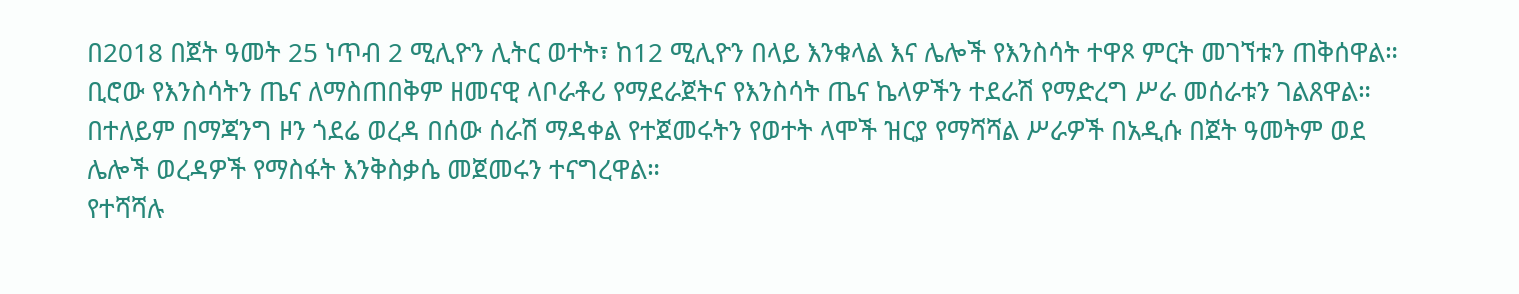በ2018 በጀት ዓመት 25 ነጥብ 2 ሚሊዮን ሊትር ወተት፣ ከ12 ሚሊዮን በላይ እንቁላል እና ሌሎች የእንስሳት ተዋጾ ምርት መገኘቱን ጠቅሰዋል።
ቢሮው የእንስሳትን ጤና ለማስጠበቅም ዘመናዊ ላቦራቶሪ የማደራጀትና የእንስሳት ጤና ኬላዎችን ተደራሽ የማድረግ ሥራ መሰራቱን ገልጸዋል።
በተለይም በማጃንግ ዞን ጎደሬ ወረዳ በሰው ሰራሽ ማዳቀል የተጀመሩትን የወተት ላሞች ዝርያ የማሻሻል ሥራዎች በአዲሱ በጀት ዓመትም ወደ ሌሎች ወረዳዎች የማስፋት እንቅስቃሴ መጀመሩን ተናግረዋል።
የተሻሻሉ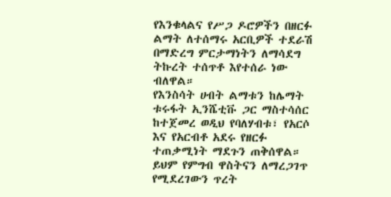የእንቁላልና የሥጋ ዶሮዎችን በዘርፉ ልማት ለተሰማሩ አርቢዎች ተደራሽ በማድረግ ምርታማነትን ለማሳደግ ትኩረት ተሰጥቶ እየተሰራ ነው ብለዋል።
የእንስሳት ሀብት ልማቱን ከሌማት ቱሩፋት ኢንሼቲቩ ጋር ማስተሳሰር ከተጀመረ ወዲህ የባለሃብቱ፣ የአርሶ እና የአርብቶ አደሩ የዘርፉ ተጠቃሚነት ማደጉን ጠቅሰዋል።
ይህም የምግብ ዋስትናን ለማረጋገጥ የሚደረገውን ጥረት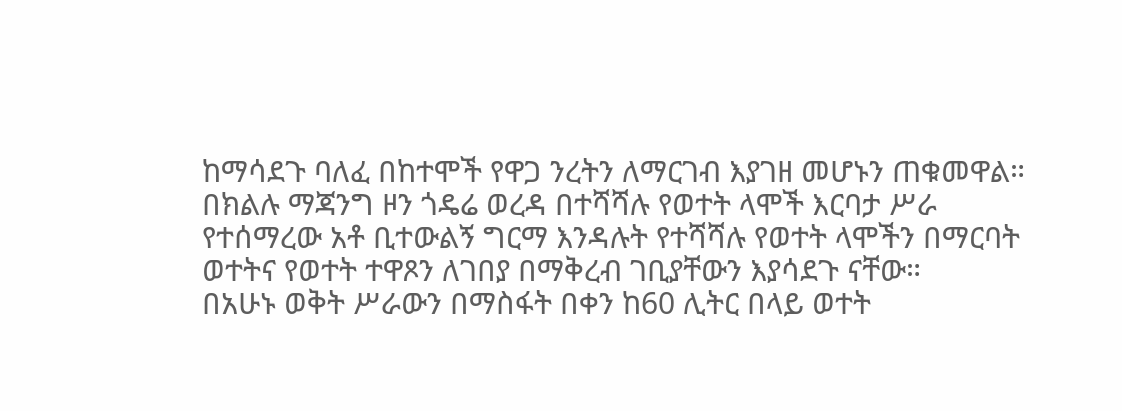ከማሳደጉ ባለፈ በከተሞች የዋጋ ንረትን ለማርገብ እያገዘ መሆኑን ጠቁመዋል።
በክልሉ ማጃንግ ዞን ጎዴሬ ወረዳ በተሻሻሉ የወተት ላሞች እርባታ ሥራ የተሰማረው አቶ ቢተውልኝ ግርማ እንዳሉት የተሻሻሉ የወተት ላሞችን በማርባት ወተትና የወተት ተዋጾን ለገበያ በማቅረብ ገቢያቸውን እያሳደጉ ናቸው።
በአሁኑ ወቅት ሥራውን በማስፋት በቀን ከ60 ሊትር በላይ ወተት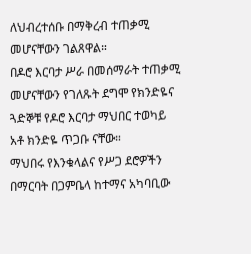ለህብረተሰቡ በማቅረብ ተጠቃሚ መሆናቸውን ገልጸዋል።
በዶሮ እርባታ ሥራ በመሰማራት ተጠቃሚ መሆናቸውን የገለጹት ደግሞ የክንድዬና ጓድኞቹ የዶሮ እርባታ ማህበር ተወካይ አቶ ክንድዬ ጥጋቡ ናቸው።
ማህበሩ የእንቁላልና የሥጋ ደሮዎችን በማርባት በጋምቤላ ከተማና አካባቢው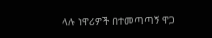ላሉ ነዋሪዎች በተመጣጣኝ ዋጋ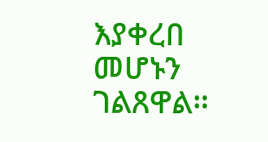እያቀረበ መሆኑን ገልጸዋል።